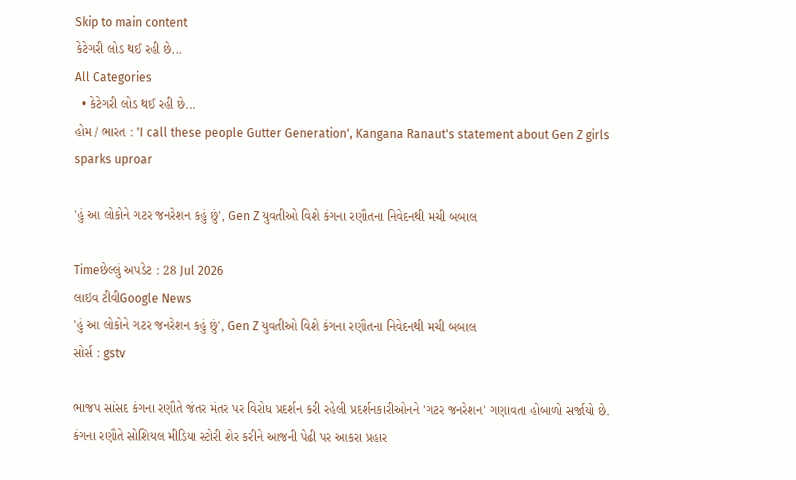Skip to main content
કેટેગરી લોડ થઈ રહી છે...
All Categories
  • કેટેગરી લોડ થઈ રહી છે...
હોમ / ભારત : 'I call these people Gutter Generation', Kangana Ranaut's statement about Gen Z girls sparks uproar

'હું આ લોકોને ગટર જનરેશન કહું છું', Gen Z યુવતીઓ વિશે કંગના રણૌતના નિવેદનથી મચી બબાલ

Timeછેલ્લું અપડેટ : 28 Jul 2026
લાઇવ ટીવીGoogle News
'હું આ લોકોને ગટર જનરેશન કહું છું', Gen Z યુવતીઓ વિશે કંગના રણૌતના નિવેદનથી મચી બબાલ
સોર્સ : gstv

ભાજપ સાંસદ કંગના રણૌતે જંતર મંતર પર વિરોધ પ્રદર્શન કરી રહેલી પ્રદર્શનકારીઓનને 'ગટર જનરેશન' ગણાવતા હોબાળો સર્જાયો છે. કંગના રણૌતે સોશિયલ મીડિયા સ્ટોરી શેર કરીને આજની પેઢી પર આકરા પ્રહાર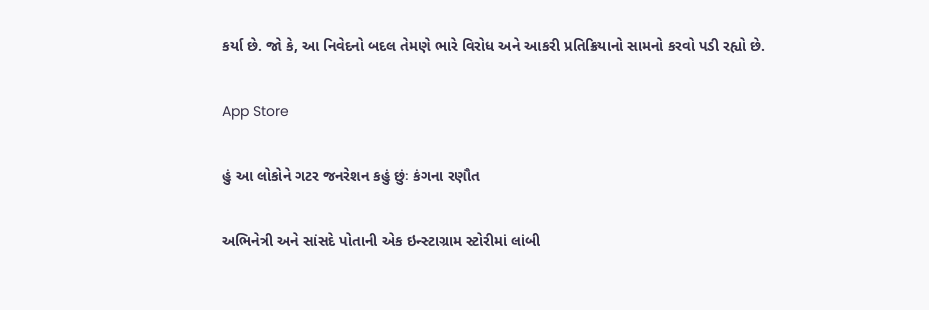કર્યા છે. જો કે, આ નિવેદનો બદલ તેમણે ભારે વિરોધ અને આકરી પ્રતિક્રિયાનો સામનો કરવો પડી રહ્યો છે.

App Store

હું આ લોકોને ગટર જનરેશન કહું છુંઃ કંગના રણૌત

અભિનેત્રી અને સાંસદે પોતાની એક ઇન્સ્ટાગ્રામ સ્ટોરીમાં લાંબી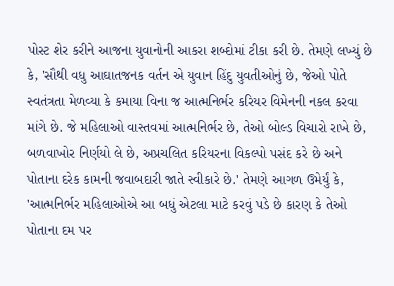પોસ્ટ શેર કરીને આજના યુવાનોની આકરા શબ્દોમાં ટીકા કરી છે. તેમણે લખ્યું છે કે, 'સૌથી વધુ આઘાતજનક વર્તન એ યુવાન હિંદુ યુવતીઓનું છે, જેઓ પોતે સ્વતંત્રતા મેળવ્યા કે કમાયા વિના જ આત્મનિર્ભર કરિયર વિમેનની નકલ કરવા માંગે છે. જે મહિલાઓ વાસ્તવમાં આત્મનિર્ભર છે, તેઓ બોલ્ડ વિચારો રાખે છે, બળવાખોર નિર્ણયો લે છે, અપ્રચલિત કરિયરના વિકલ્પો પસંદ કરે છે અને પોતાના દરેક કામની જવાબદારી જાતે સ્વીકારે છે.' તેમણે આગળ ઉમેર્યું કે, 'આત્મનિર્ભર મહિલાઓએ આ બધું એટલા માટે કરવું પડે છે કારણ કે તેઓ પોતાના દમ પર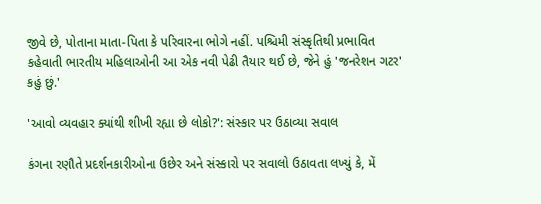જીવે છે, પોતાના માતા-પિતા કે પરિવારના ભોગે નહીં. પશ્ચિમી સંસ્કૃતિથી પ્રભાવિત કહેવાતી ભારતીય મહિલાઓની આ એક નવી પેઢી તૈયાર થઈ છે, જેને હું 'જનરેશન ગટર' કહું છું.'

'આવો વ્યવહાર ક્યાંથી શીખી રહ્યા છે લોકો?': સંસ્કાર પર ઉઠાવ્યા સવાલ

કંગના રણૌતે પ્રદર્શનકારીઓના ઉછેર અને સંસ્કારો પર સવાલો ઉઠાવતા લખ્યું કે, મેં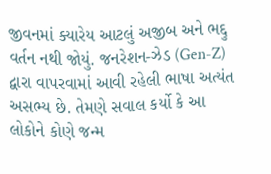જીવનમાં ક્યારેય આટલું અજીબ અને ભદ્દુ વર્તન નથી જોયું. જનરેશન-ઝેડ (Gen-Z) દ્વારા વાપરવામાં આવી રહેલી ભાષા અત્યંત અસભ્ય છે. તેમણે સવાલ કર્યો કે આ લોકોને કોણે જન્મ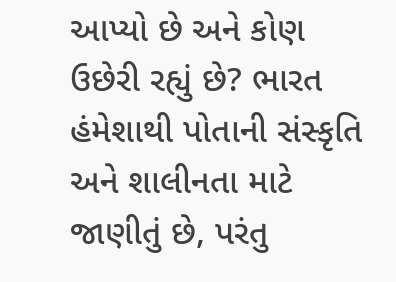આપ્યો છે અને કોણ ઉછેરી રહ્યું છે? ભારત હંમેશાથી પોતાની સંસ્કૃતિ અને શાલીનતા માટે જાણીતું છે, પરંતુ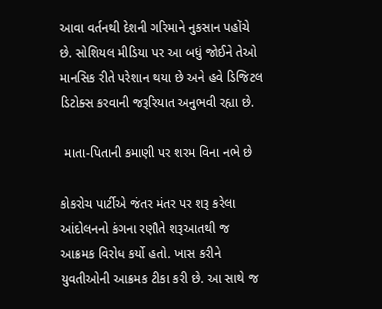આવા વર્તનથી દેશની ગરિમાને નુકસાન પહોંચે છે. સોશિયલ મીડિયા પર આ બધું જોઈને તેઓ માનસિક રીતે પરેશાન થયા છે અને હવે ડિજિટલ ડિટોક્સ કરવાની જરૂરિયાત અનુભવી રહ્યા છે.

 માતા-પિતાની કમાણી પર શરમ વિના નભે છે

કોકરોચ પાર્ટીએ જંતર મંતર પર શરૂ કરેલા આંદોલનનો કંગના રણૌતે શરૂઆતથી જ આક્રમક વિરોધ કર્યો હતો. ખાસ કરીને યુવતીઓની આક્રમક ટીકા કરી છે. આ સાથે જ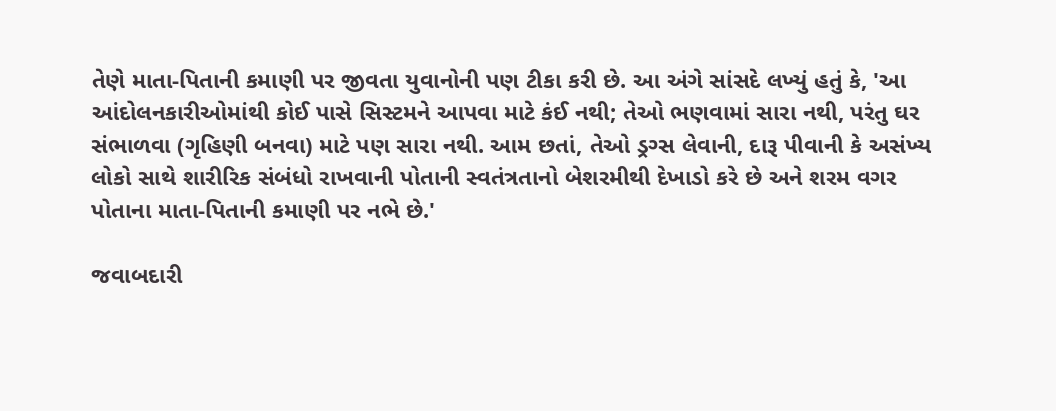તેણે માતા-પિતાની કમાણી પર જીવતા યુવાનોની પણ ટીકા કરી છે. આ અંગે સાંસદે લખ્યું હતું કે, 'આ આંદોલનકારીઓમાંથી કોઈ પાસે સિસ્ટમને આપવા માટે કંઈ નથી; તેઓ ભણવામાં સારા નથી, પરંતુ ઘર સંભાળવા (ગૃહિણી બનવા) માટે પણ સારા નથી. આમ છતાં, તેઓ ડ્રગ્સ લેવાની, દારૂ પીવાની કે અસંખ્ય લોકો સાથે શારીરિક સંબંધો રાખવાની પોતાની સ્વતંત્રતાનો બેશરમીથી દેખાડો કરે છે અને શરમ વગર પોતાના માતા-પિતાની કમાણી પર નભે છે.'

જવાબદારી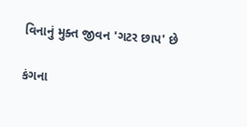વિનાનું મુક્ત જીવન 'ગટર છાપ' છે

કંગના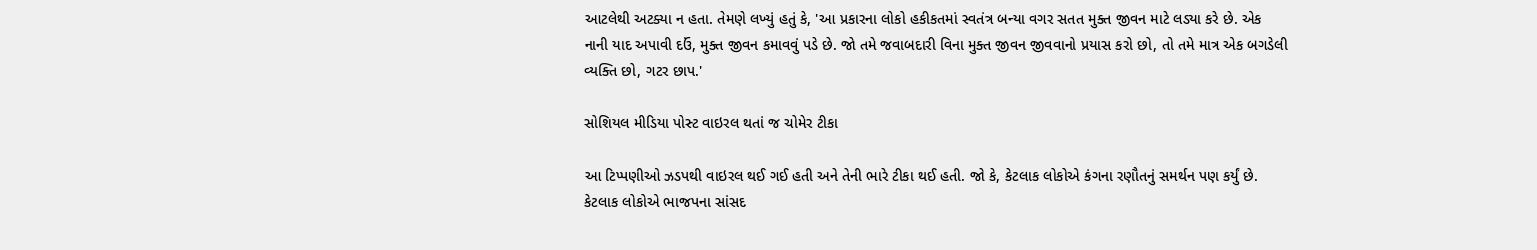આટલેથી અટક્યા ન હતા. તેમણે લખ્યું હતું કે, 'આ પ્રકારના લોકો હકીકતમાં સ્વતંત્ર બન્યા વગર સતત મુક્ત જીવન માટે લડ્યા કરે છે. એક નાની યાદ અપાવી દઉં, મુક્ત જીવન કમાવવું પડે છે. જો તમે જવાબદારી વિના મુક્ત જીવન જીવવાનો પ્રયાસ કરો છો, તો તમે માત્ર એક બગડેલી વ્યક્તિ છો, ગટર છાપ.'

સોશિયલ મીડિયા પોસ્ટ વાઇરલ થતાં જ ચોમેર ટીકા

આ ટિપ્પણીઓ ઝડપથી વાઇરલ થઈ ગઈ હતી અને તેની ભારે ટીકા થઈ હતી. જો કે, કેટલાક લોકોએ કંગના રણૌતનું સમર્થન પણ કર્યું છે. કેટલાક લોકોએ ભાજપના સાંસદ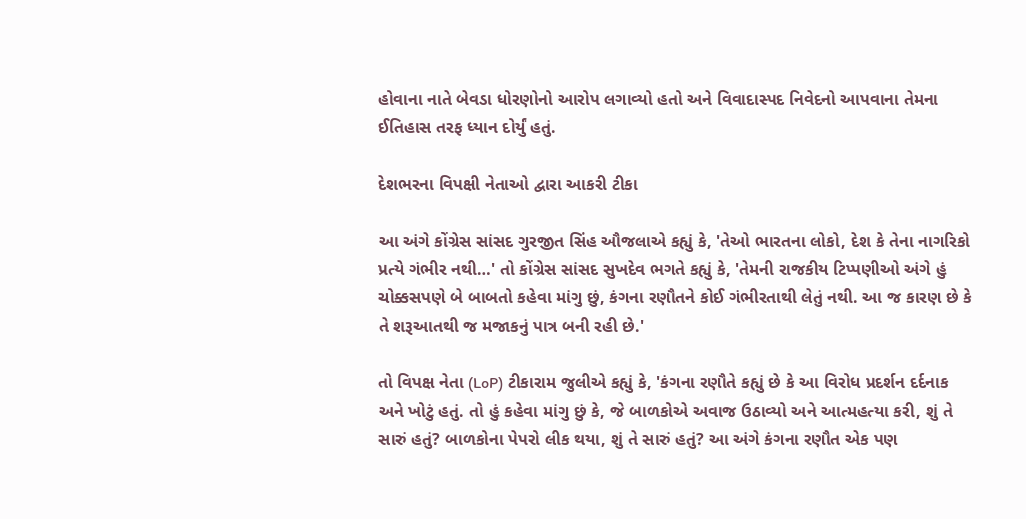હોવાના નાતે બેવડા ધોરણોનો આરોપ લગાવ્યો હતો અને વિવાદાસ્પદ નિવેદનો આપવાના તેમના ઈતિહાસ તરફ ધ્યાન દોર્યું હતું.

દેશભરના વિપક્ષી નેતાઓ દ્વારા આકરી ટીકા

આ અંગે કોંગ્રેસ સાંસદ ગુરજીત સિંહ ઔજલાએ કહ્યું કે, 'તેઓ ભારતના લોકો, દેશ કે તેના નાગરિકો પ્રત્યે ગંભીર નથી…' તો કોંગ્રેસ સાંસદ સુખદેવ ભગતે કહ્યું કે, 'તેમની રાજકીય ટિપ્પણીઓ અંગે હું ચોક્કસપણે બે બાબતો કહેવા માંગુ છું, કંગના રણૌતને કોઈ ગંભીરતાથી લેતું નથી. આ જ કારણ છે કે તે શરૂઆતથી જ મજાકનું પાત્ર બની રહી છે.'

તો વિપક્ષ નેતા (LoP) ટીકારામ જુલીએ કહ્યું કે, 'કંગના રણૌતે કહ્યું છે કે આ વિરોધ પ્રદર્શન દર્દનાક અને ખોટું હતું. તો હું કહેવા માંગુ છું કે, જે બાળકોએ અવાજ ઉઠાવ્યો અને આત્મહત્યા કરી, શું તે સારું હતું? બાળકોના પેપરો લીક થયા, શું તે સારું હતું? આ અંગે કંગના રણૌત એક પણ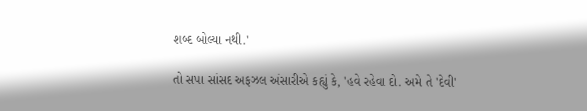શબ્દ બોલ્યા નથી.'

તો સપા સાંસદ અફઝલ અંસારીએ કહ્યું કે, 'હવે રહેવા દો. અમે તે 'દેવી'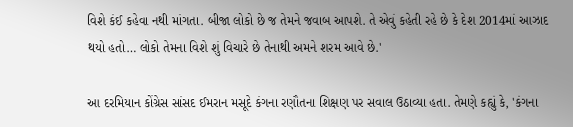વિશે કંઈ કહેવા નથી માંગતા. બીજા લોકો છે જ તેમને જવાબ આપશે. તે એવું કહેતી રહે છે કે દેશ 2014માં આઝાદ થયો હતો… લોકો તેમના વિશે શું વિચારે છે તેનાથી અમને શરમ આવે છે.'

આ દરમિયાન કોંગ્રેસ સાંસદ ઈમરાન મસૂદે કંગના રણૌતના શિક્ષણ પર સવાલ ઉઠાવ્યા હતા. તેમણે કહ્યું કે, 'કંગના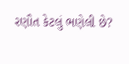રણૌત કેટલું ભણેલી છે?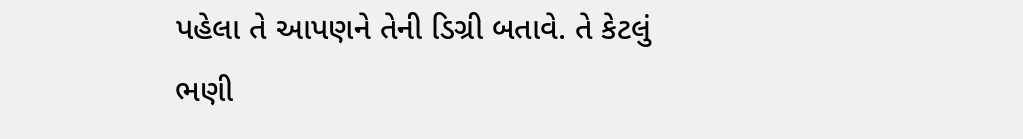પહેલા તે આપણને તેની ડિગ્રી બતાવે. તે કેટલું ભણી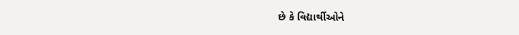છે કે વિદ્યાર્થીઓને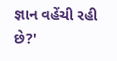જ્ઞાન વહેંચી રહી છે?'